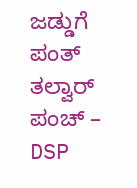ಜಡ್ಡುಗೆ ಪಂತ್ ತಲ್ವಾರ್ ಪಂಚ್ – DSP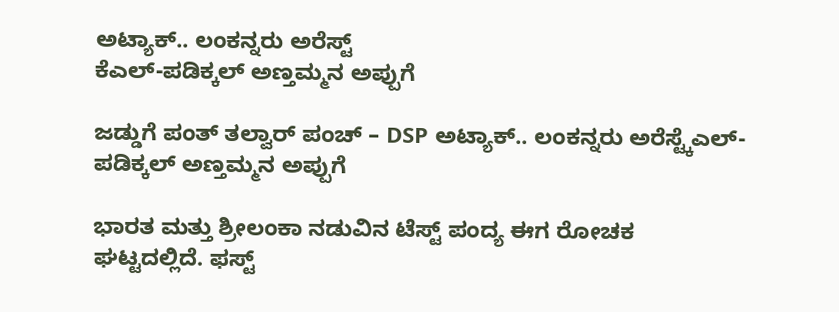ಅಟ್ಯಾಕ್.. ಲಂಕನ್ನರು ಅರೆಸ್ಟ್
ಕೆಎಲ್-ಪಡಿಕ್ಕಲ್ ಅಣ್ತಮ್ಮನ ಅಪ್ಪುಗೆ

ಜಡ್ಡುಗೆ ಪಂತ್ ತಲ್ವಾರ್ ಪಂಚ್ – DSP ಅಟ್ಯಾಕ್.. ಲಂಕನ್ನರು ಅರೆಸ್ಟ್ಕೆಎಲ್-ಪಡಿಕ್ಕಲ್ ಅಣ್ತಮ್ಮನ ಅಪ್ಪುಗೆ

ಭಾರತ ಮತ್ತು ಶ್ರೀಲಂಕಾ ನಡುವಿನ ಟೆಸ್ಟ್ ಪಂದ್ಯ ಈಗ ರೋಚಕ ಘಟ್ಟದಲ್ಲಿದೆ. ಫಸ್ಟ್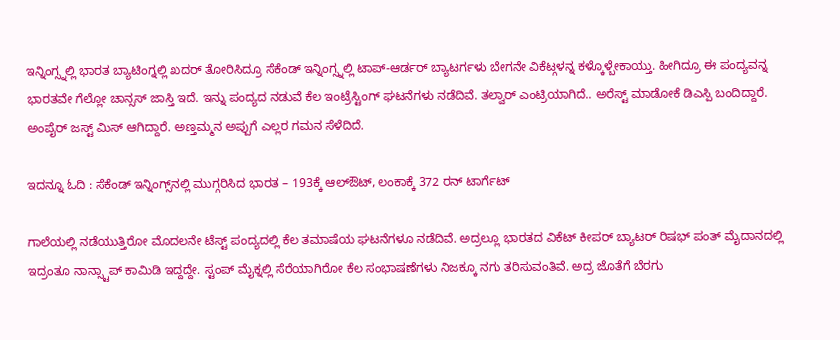ಇನ್ನಿಂಗ್ಸ್ನಲ್ಲಿ ಭಾರತ ಬ್ಯಾಟಿಂಗ್ನಲ್ಲಿ ಖದರ್ ತೋರಿಸಿದ್ರೂ ಸೆಕೆಂಡ್ ಇನ್ನಿಂಗ್ಸ್ನಲ್ಲಿ ಟಾಪ್-ಆರ್ಡರ್ ಬ್ಯಾಟರ್ಗಳು ಬೇಗನೇ ವಿಕೆಟ್ಗಳನ್ನ ಕಳ್ಕೊಳ್ಬೇಕಾಯ್ತು. ಹೀಗಿದ್ರೂ ಈ ಪಂದ್ಯವನ್ನ ಭಾರತವೇ ಗೆಲ್ಲೋ ಚಾನ್ಸಸ್ ಜಾಸ್ತಿ ಇದೆ. ಇನ್ನು ಪಂದ್ಯದ ನಡುವೆ ಕೆಲ ಇಂಟ್ರೆಸ್ಟಿಂಗ್ ಘಟನೆಗಳು ನಡೆದಿವೆ. ತಲ್ವಾರ್ ಎಂಟ್ರಿಯಾಗಿದೆ.. ಅರೆಸ್ಟ್ ಮಾಡೋಕೆ ಡಿಎಸ್ಪಿ ಬಂದಿದ್ದಾರೆ. ಅಂಪೈರ್ ಜಸ್ಟ್ ಮಿಸ್ ಆಗಿದ್ದಾರೆ. ಅಣ್ತಮ್ಮನ ಅಪ್ಪುಗೆ ಎಲ್ಲರ ಗಮನ ಸೆಳೆದಿದೆ.

ಇದನ್ನೂ ಓದಿ : ಸೆಕೆಂಡ್ ಇನ್ನಿಂಗ್ಸ್‌ನಲ್ಲಿ ಮುಗ್ಗರಿಸಿದ ಭಾರತ – 193ಕ್ಕೆ ಆಲ್‌ಔಟ್‌, ಲಂಕಾಕ್ಕೆ 372 ರನ್‌ ಟಾರ್ಗೆಟ್

ಗಾಲೆಯಲ್ಲಿ ನಡೆಯುತ್ತಿರೋ ಮೊದಲನೇ ಟೆಸ್ಟ್ ಪಂದ್ಯದಲ್ಲಿ ಕೆಲ ತಮಾಷೆಯ ಘಟನೆಗಳೂ ನಡೆದಿವೆ. ಅದ್ರಲ್ಲೂ ಭಾರತದ ವಿಕೆಟ್ ಕೀಪರ್ ಬ್ಯಾಟರ್ ರಿಷಭ್ ಪಂತ್ ಮೈದಾನದಲ್ಲಿ ಇದ್ರಂತೂ ನಾನ್ಸ್ಟಾಪ್ ಕಾಮಿಡಿ ಇದ್ದದ್ದೇ. ಸ್ಟಂಪ್ ಮೈಕ್ನಲ್ಲಿ ಸೆರೆಯಾಗಿರೋ ಕೆಲ ಸಂಭಾಷಣೆಗಳು ನಿಜಕ್ಕೂ ನಗು ತರಿಸುವಂತಿವೆ. ಅದ್ರ ಜೊತೆಗೆ ಬೆರಗು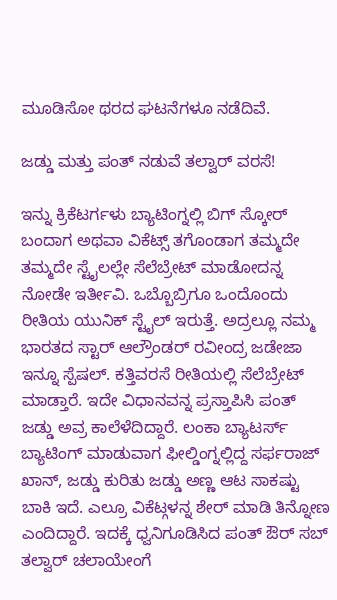ಮೂಡಿಸೋ ಥರದ ಘಟನೆಗಳೂ ನಡೆದಿವೆ.

ಜಡ್ಡು ಮತ್ತು ಪಂತ್ ನಡುವೆ ತಲ್ವಾರ್ ವರಸೆ!

ಇನ್ನು ಕ್ರಿಕೆಟರ್ಗಳು ಬ್ಯಾಟಿಂಗ್ನಲ್ಲಿ ಬಿಗ್ ಸ್ಕೋರ್ ಬಂದಾಗ ಅಥವಾ ವಿಕೆಟ್ಸ್ ತಗೊಂಡಾಗ ತಮ್ಮದೇ  ತಮ್ಮದೇ ಸ್ಟೈಲಲ್ಲೇ ಸೆಲೆಬ್ರೇಟ್ ಮಾಡೋದನ್ನ ನೋಡೇ ಇರ್ತೀವಿ. ಒಬ್ಬೊಬ್ರಿಗೂ ಒಂದೊಂದು ರೀತಿಯ ಯುನಿಕ್ ಸ್ಟೈಲ್ ಇರುತ್ತೆ. ಅದ್ರಲ್ಲೂ ನಮ್ಮ ಭಾರತದ ಸ್ಟಾರ್ ಆಲ್ರೌಂಡರ್ ರವೀಂದ್ರ ಜಡೇಜಾ ಇನ್ನೂ ಸ್ಪೆಷಲ್. ಕತ್ತಿವರಸೆ ರೀತಿಯಲ್ಲಿ ಸೆಲೆಬ್ರೇಟ್ ಮಾಡ್ತಾರೆ. ಇದೇ ವಿಧಾನವನ್ನ ಪ್ರಸ್ತಾಪಿಸಿ ಪಂತ್ ಜಡ್ಡು ಅವ್ರ ಕಾಲೆಳೆದಿದ್ದಾರೆ. ಲಂಕಾ ಬ್ಯಾಟರ್ಸ್ ಬ್ಯಾಟಿಂಗ್ ಮಾಡುವಾಗ ಫೀಲ್ಡಿಂಗ್ನಲ್ಲಿದ್ದ ಸರ್ಫರಾಜ್ ಖಾನ್, ಜಡ್ಡು ಕುರಿತು ಜಡ್ಡು ಅಣ್ಣ ಆಟ ಸಾಕಷ್ಟು ಬಾಕಿ ಇದೆ. ಎಲ್ರೂ ವಿಕೆಟ್ಗಳನ್ನ ಶೇರ್ ಮಾಡಿ ತಿನ್ನೋಣ ಎಂದಿದ್ದಾರೆ. ಇದಕ್ಕೆ ಧ್ವನಿಗೂಡಿಸಿದ ಪಂತ್ ಔರ್ ಸಬ್ ತಲ್ವಾರ್ ಚಲಾಯೇಂಗೆ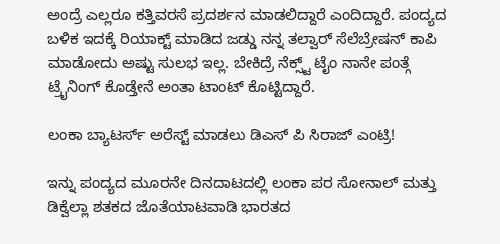ಅಂದ್ರೆ ಎಲ್ಲರೂ ಕತ್ತಿವರಸೆ ಪ್ರದರ್ಶನ ಮಾಡಲಿದ್ದಾರೆ ಎಂದಿದ್ದಾರೆ. ಪಂದ್ಯದ ಬಳಿಕ ಇದಕ್ಕೆ ರಿಯಾಕ್ಟ್ ಮಾಡಿದ ಜಡ್ಡು ನನ್ನ ತಲ್ವಾರ್ ಸೆಲೆಬ್ರೇಷನ್ ಕಾಪಿ ಮಾಡೋದು ಅಷ್ಟು ಸುಲಭ ಇಲ್ಲ. ಬೇಕಿದ್ರೆ ನೆಕ್ಸ್ಟ್ ಟೈಂ ನಾನೇ ಪಂತ್ಗೆ ಟ್ರೈನಿಂಗ್ ಕೊಡ್ತೇನೆ ಅಂತಾ ಟಾಂಟ್ ಕೊಟ್ಟಿದ್ದಾರೆ.

ಲಂಕಾ ಬ್ಯಾಟರ್ಸ್ ಅರೆಸ್ಟ್ ಮಾಡಲು ಡಿಎಸ್ ಪಿ ಸಿರಾಜ್ ಎಂಟ್ರಿ!

ಇನ್ನು ಪಂದ್ಯದ ಮೂರನೇ ದಿನದಾಟದಲ್ಲಿ ಲಂಕಾ ಪರ ಸೋನಾಲ್ ಮತ್ತು ಡಿಕ್ವೆಲ್ಲಾ ಶತಕದ ಜೊತೆಯಾಟವಾಡಿ ಭಾರತದ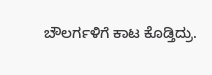ಬೌಲರ್ಗಳಿಗೆ ಕಾಟ ಕೊಡ್ತಿದ್ರು.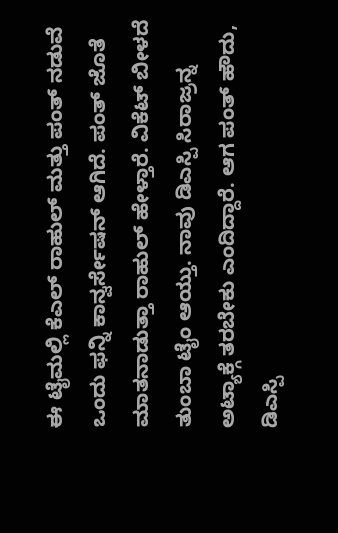ಈ ಟೈಮಲ್ಲಿ ಕೆಎಲ್ ರಾಹುಲ್ ಮತ್ತು ಪಂತ್ ನಡುವೆ ಒಂದು ಫನ್ನಿ ಕಾನ್ವರ್ಸೇಷನ್ ಆಗಿದೆ. ಪಂತ್ ಜೊತೆ ಮಾತನಾಡುತ್ತಾ ರಾಹುಲ್ ಹೇಳ್ತಾರೆ. ವಿಕೆಟ್ ಬೀಳದೆ ತುಂಬಾ ಟೈಂ ಆಯ್ತು. ನಾವು ಡಿಎಸ್ಪಿ ಸಿರಾಜ್ರನ್ನ ಅಟ್ಯಾಕ್ಗೆ ತರಬೇಕು ಎಂದಿದ್ದಾರೆ. ಆಗ ಪಂತ್ ಹೌದು, ಡಿಎಸ್ಪಿ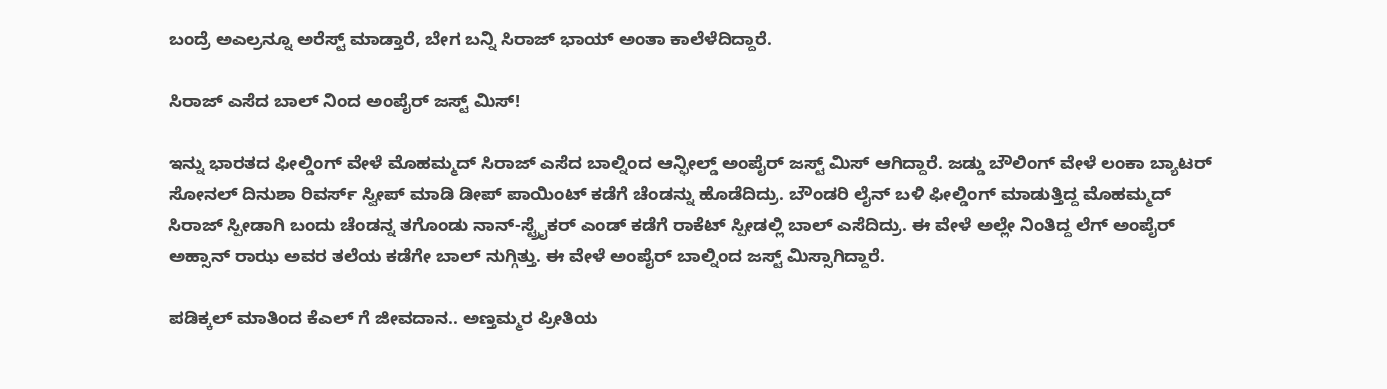ಬಂದ್ರೆ ಅಎಲ್ರನ್ನೂ ಅರೆಸ್ಟ್ ಮಾಡ್ತಾರೆ, ಬೇಗ ಬನ್ನಿ ಸಿರಾಜ್ ಭಾಯ್ ಅಂತಾ ಕಾಲೆಳೆದಿದ್ದಾರೆ.

ಸಿರಾಜ್ ಎಸೆದ ಬಾಲ್ ನಿಂದ ಅಂಪೈರ್ ಜಸ್ಟ್ ಮಿಸ್!

ಇನ್ನು ಭಾರತದ ಫೀಲ್ಡಿಂಗ್ ವೇಳೆ ಮೊಹಮ್ಮದ್ ಸಿರಾಜ್ ಎಸೆದ ಬಾಲ್ನಿಂದ ಆನ್ಫೀಲ್ಡ್ ಅಂಪೈರ್ ಜಸ್ಟ್ ಮಿಸ್ ಆಗಿದ್ದಾರೆ. ಜಡ್ಡು ಬೌಲಿಂಗ್ ವೇಳೆ ಲಂಕಾ ಬ್ಯಾಟರ್ ಸೋನಲ್ ದಿನುಶಾ ರಿವರ್ಸ್ ಸ್ವೀಪ್ ಮಾಡಿ ಡೀಪ್ ಪಾಯಿಂಟ್ ಕಡೆಗೆ ಚೆಂಡನ್ನು ಹೊಡೆದಿದ್ರು. ಬೌಂಡರಿ ಲೈನ್‌ ಬಳಿ ಫೀಲ್ಡಿಂಗ್ ಮಾಡುತ್ತಿದ್ದ ಮೊಹಮ್ಮದ್ ಸಿರಾಜ್ ಸ್ಪೀಡಾಗಿ ಬಂದು ಚೆಂಡನ್ನ ತಗೊಂಡು ನಾನ್-ಸ್ಟ್ರೈಕರ್ ಎಂಡ್‌ ಕಡೆಗೆ ರಾಕೆಟ್ ಸ್ಪೀಡಲ್ಲಿ ಬಾಲ್ ಎಸೆದಿದ್ರು. ಈ ವೇಳೆ ಅಲ್ಲೇ ನಿಂತಿದ್ದ ಲೆಗ್ ಅಂಪೈರ್ ಅಹ್ಸಾನ್ ರಾಝ ಅವರ ತಲೆಯ ಕಡೆಗೇ ಬಾಲ್ ನುಗ್ಗಿತ್ತು. ಈ ವೇಳೆ ಅಂಪೈರ್ ಬಾಲ್ನಿಂದ ಜಸ್ಟ್ ಮಿಸ್ಸಾಗಿದ್ದಾರೆ.

ಪಡಿಕ್ಕಲ್ ಮಾತಿಂದ ಕೆಎಲ್ ಗೆ ಜೀವದಾನ.. ಅಣ್ತಮ್ಮರ ಪ್ರೀತಿಯ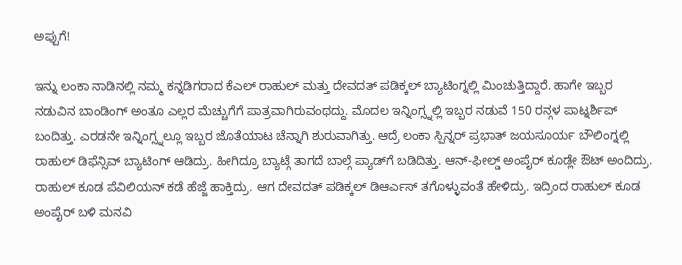ಅಪ್ಪುಗೆ!

ಇನ್ನು ಲಂಕಾ ನಾಡಿನಲ್ಲಿ ನಮ್ಮ ಕನ್ನಡಿಗರಾದ ಕೆಎಲ್ ರಾಹುಲ್ ಮತ್ತು ದೇವದತ್ ಪಡಿಕ್ಕಲ್ ಬ್ಯಾಟಿಂಗ್ನಲ್ಲಿ ಮಿಂಚುತ್ತಿದ್ದಾರೆ. ಹಾಗೇ ಇಬ್ಬರ ನಡುವಿನ ಬಾಂಡಿಂಗ್ ಅಂತೂ ಎಲ್ಲರ ಮೆಚ್ಚುಗೆಗೆ ಪಾತ್ರವಾಗಿರುವಂಥದ್ದು. ಮೊದಲ ಇನ್ನಿಂಗ್ಸ್ನಲ್ಲಿ ಇಬ್ಬರ ನಡುವೆ 150 ರನ್ಗಳ ಪಾಟ್ನರ್ಶಿಪ್ ಬಂದಿತ್ತು. ಎರಡನೇ ಇನ್ನಿಂಗ್ಸ್ನಲ್ಲೂ ಇಬ್ಬರ ಜೊತೆಯಾಟ ಚೆನ್ನಾಗಿ ಶುರುವಾಗಿತ್ತು. ಆದ್ರೆ ಲಂಕಾ ಸ್ಪಿನ್ನರ್ ಪ್ರಭಾತ್ ಜಯಸೂರ್ಯ ಬೌಲಿಂಗ್ನಲ್ಲಿ ರಾಹುಲ್ ಡಿಫೆನ್ಸಿವ್ ಬ್ಯಾಟಿಂಗ್ ಆಡಿದ್ರು. ಹೀಗಿದ್ರೂ ಬ್ಯಾಟ್ಗೆ ತಾಗದೆ ಬಾಲ್ಗೆ ಪ್ಯಾಡ್‌ಗೆ ಬಡಿದಿತ್ತು. ಆನ್-ಫೀಲ್ಡ್ ಅಂಪೈರ್ ಕೂಡ್ಲೇ ಔಟ್ ಅಂದಿದ್ರು. ರಾಹುಲ್ ಕೂಡ ಪೆವಿಲಿಯನ್ ಕಡೆ ಹೆಜ್ಜೆ ಹಾಕ್ತಿದ್ರು. ಆಗ ದೇವದತ್ ಪಡಿಕ್ಕಲ್ ಡಿಆರ್ಎಸ್ ತಗೊಳ್ಳುವಂತೆ ಹೇಳಿದ್ರು. ಇದ್ರಿಂದ ರಾಹುಲ್ ಕೂಡ ಅಂಪೈರ್ ಬಳಿ ಮನವಿ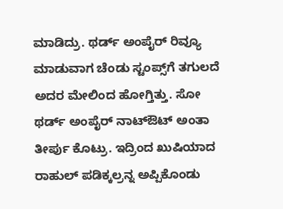ಮಾಡಿದ್ರು. ಥರ್ಡ್ ಅಂಪೈರ್ ರಿವ್ಯೂ ಮಾಡುವಾಗ ಚೆಂಡು ಸ್ಟಂಪ್ಸ್‌ಗೆ ತಗುಲದೆ ಅದರ ಮೇಲಿಂದ ಹೋಗ್ತಿತ್ತು. ಸೋ ಥರ್ಡ್ ಅಂಪೈರ್ ನಾಟ್ಔಟ್ ಅಂತಾ ತೀರ್ಪು ಕೊಟ್ರು. ಇದ್ರಿಂದ ಖುಷಿಯಾದ ರಾಹುಲ್ ಪಡಿಕ್ಕಲ್ರನ್ನ ಅಪ್ಪಿಕೊಂಡು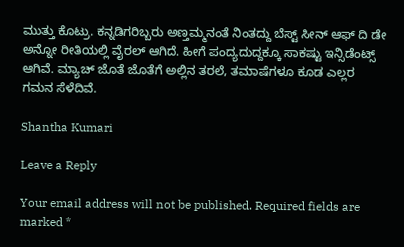ಮುತ್ತು ಕೊಟ್ರು. ಕನ್ನಡಿಗರಿಬ್ಬರು ಅಣ್ತಮ್ಮನಂತೆ ನಿಂತದ್ದು ಬೆಸ್ಟ್ ಸೀನ್ ಆಫ್ ದಿ ಡೇ ಅನ್ನೋ ರೀತಿಯಲ್ಲಿ ವೈರಲ್ ಆಗಿದೆ. ಹೀಗೆ ಪಂದ್ಯದುದ್ದಕ್ಕೂ ಸಾಕಷ್ಟು ಇನ್ಸಿಡೆಂಟ್ಸ್ ಆಗಿವೆ. ಮ್ಯಾಚ್ ಜೊತೆ ಜೊತೆಗೆ ಅಲ್ಲಿನ ತರಲೆ, ತಮಾಷೆಗಳೂ ಕೂಡ ಎಲ್ಲರ ಗಮನ ಸೆಳೆದಿವೆ.

Shantha Kumari

Leave a Reply

Your email address will not be published. Required fields are marked *